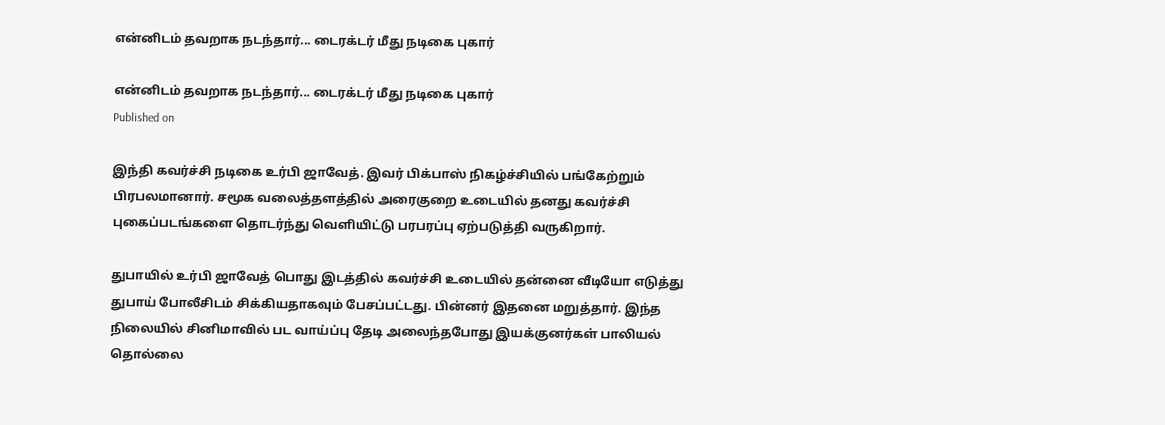என்னிடம் தவறாக நடந்தார்... டைரக்டர் மீது நடிகை புகார்

என்னிடம் தவறாக நடந்தார்... டைரக்டர் மீது நடிகை புகார்
Published on

இந்தி கவர்ச்சி நடிகை உர்பி ஜாவேத். இவர் பிக்பாஸ் நிகழ்ச்சியில் பங்கேற்றும் பிரபலமானார். சமூக வலைத்தளத்தில் அரைகுறை உடையில் தனது கவர்ச்சி புகைப்படங்களை தொடர்ந்து வெளியிட்டு பரபரப்பு ஏற்படுத்தி வருகிறார்.

துபாயில் உர்பி ஜாவேத் பொது இடத்தில் கவர்ச்சி உடையில் தன்னை வீடியோ எடுத்து துபாய் போலீசிடம் சிக்கியதாகவும் பேசப்பட்டது. பின்னர் இதனை மறுத்தார். இந்த நிலையில் சினிமாவில் பட வாய்ப்பு தேடி அலைந்தபோது இயக்குனர்கள் பாலியல் தொல்லை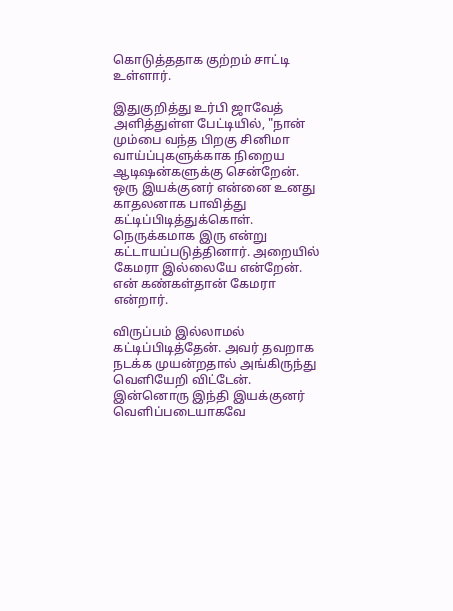கொடுத்ததாக குற்றம் சாட்டி உள்ளார்.

இதுகுறித்து உர்பி ஜாவேத் அளித்துள்ள பேட்டியில், "நான் மும்பை வந்த பிறகு சினிமா வாய்ப்புகளுக்காக நிறைய ஆடிஷன்களுக்கு சென்றேன். ஒரு இயக்குனர் என்னை உனது காதலனாக பாவித்து கட்டிப்பிடித்துக்கொள். நெருக்கமாக இரு என்று கட்டாயப்படுத்தினார். அறையில் கேமரா இல்லையே என்றேன். என் கண்கள்தான் கேமரா என்றார்.

விருப்பம் இல்லாமல் கட்டிப்பிடித்தேன். அவர் தவறாக நடக்க முயன்றதால் அங்கிருந்து வெளியேறி விட்டேன். இன்னொரு இந்தி இயக்குனர் வெளிப்படையாகவே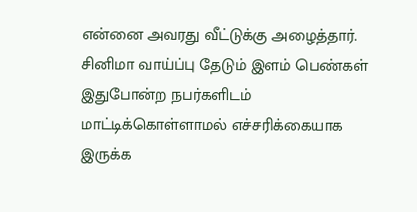என்னை அவரது வீட்டுக்கு அழைத்தார். சினிமா வாய்ப்பு தேடும் இளம் பெண்கள் இதுபோன்ற நபர்களிடம் மாட்டிக்கொள்ளாமல் எச்சரிக்கையாக இருக்க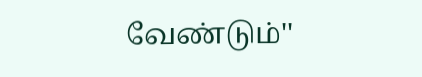வேண்டும்''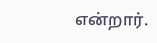என்றார்.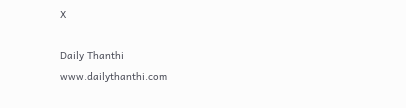X

Daily Thanthi
www.dailythanthi.com